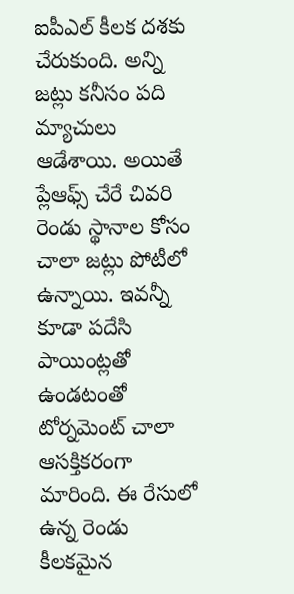ఐపీఎల్ కీలక దశకు చేరుకుంది. అన్ని జట్లు కనీసం పది మ్యాచులు ఆడేశాయి. అయితే ప్లేఆఫ్స్ చేరే చివరి రెండు స్థానాల కోసం చాలా జట్లు పోటీలో ఉన్నాయి. ఇవన్నీ కూడా పదేసి పాయింట్లతో ఉండటంతో టోర్నమెంట్ చాలా ఆసక్తికరంగా మారింది. ఈ రేసులో ఉన్న రెండు కీలకమైన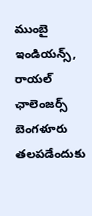ముంబై ఇండియన్స్, రాయల్ ఛాలెంజర్స్ బెంగళూరు తలపడేందుకు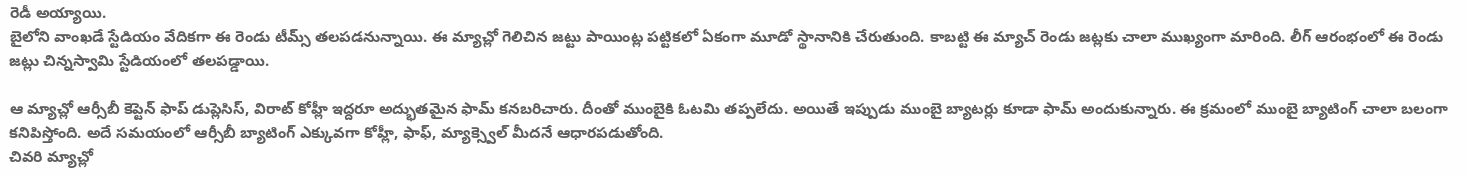రెడీ అయ్యాయి.
బైలోని వాంఖడే స్టేడియం వేదికగా ఈ రెండు టీమ్స్ తలపడనున్నాయి. ఈ మ్యాచ్లో గెలిచిన జట్టు పాయింట్ల పట్టికలో ఏకంగా మూడో స్థానానికి చేరుతుంది. కాబట్టి ఈ మ్యాచ్ రెండు జట్లకు చాలా ముఖ్యంగా మారింది. లీగ్ ఆరంభంలో ఈ రెండు జట్లు చిన్నస్వామి స్టేడియంలో తలపడ్డాయి.

ఆ మ్యాచ్లో ఆర్సీబీ కెప్టెన్ ఫాప్ డుప్లెసిస్, విరాట్ కోహ్లీ ఇద్దరూ అద్భుతమైన ఫామ్ కనబరిచారు. దీంతో ముంబైకి ఓటమి తప్పలేదు. అయితే ఇప్పుడు ముంబై బ్యాటర్లు కూడా ఫామ్ అందుకున్నారు. ఈ క్రమంలో ముంబై బ్యాటింగ్ చాలా బలంగా కనిపిస్తోంది. అదే సమయంలో ఆర్సీబీ బ్యాటింగ్ ఎక్కువగా కోహ్లీ, ఫాఫ్, మ్యాక్స్వెల్ మీదనే ఆధారపడుతోంది.
చివరి మ్యాచ్లో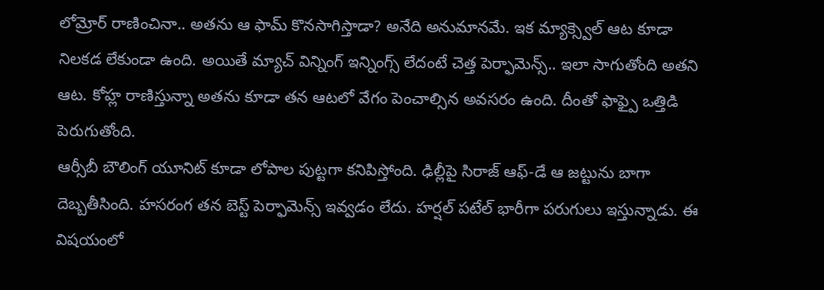లోమ్రోర్ రాణించినా.. అతను ఆ ఫామ్ కొనసాగిస్తాడా? అనేది అనుమానమే. ఇక మ్యాక్స్వెల్ ఆట కూడా నిలకడ లేకుండా ఉంది. అయితే మ్యాచ్ విన్నింగ్ ఇన్నింగ్స్ లేదంటే చెత్త పెర్ఫామెన్స్.. ఇలా సాగుతోంది అతని ఆట. కోహ్ల రాణిస్తున్నా అతను కూడా తన ఆటలో వేగం పెంచాల్సిన అవసరం ఉంది. దీంతో ఫాఫ్పై ఒత్తిడి పెరుగుతోంది.
ఆర్సీబీ బౌలింగ్ యూనిట్ కూడా లోపాల పుట్టగా కనిపిస్తోంది. ఢిల్లీపై సిరాజ్ ఆఫ్-డే ఆ జట్టును బాగా దెబ్బతీసింది. హసరంగ తన బెస్ట్ పెర్ఫామెన్స్ ఇవ్వడం లేదు. హర్షల్ పటేల్ భారీగా పరుగులు ఇస్తున్నాడు. ఈ విషయంలో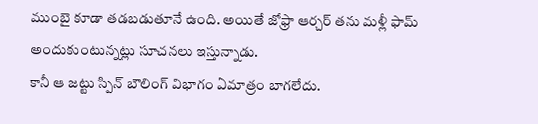ముంబై కూడా తడబడుతూనే ఉంది. అయితే జోఫ్రా ఆర్చర్ తను మళ్లీ ఫామ్ అందుకుంటున్నట్లు సూచనలు ఇస్తున్నాడు.
కానీ ఆ జట్టు స్పిన్ బౌలింగ్ విభాగం ఏమాత్రం బాగలేదు.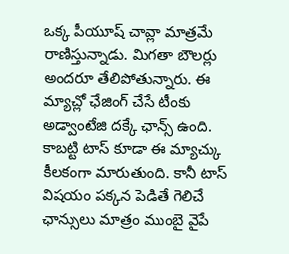ఒక్క పీయూష్ చావ్లా మాత్రమే రాణిస్తున్నాడు. మిగతా బౌలర్లు అందరూ తేలిపోతున్నారు. ఈ మ్యాచ్లో ఛేజింగ్ చేసే టీంకు అడ్వాంటేజి దక్కే ఛాన్స్ ఉంది. కాబట్టి టాస్ కూడా ఈ మ్యాచ్కు కీలకంగా మారుతుంది. కానీ టాస్ విషయం పక్కన పెడితే గెలిచే ఛాన్సులు మాత్రం ముంబై వైపే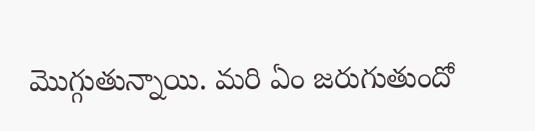మొగ్గుతున్నాయి. మరి ఏం జరుగుతుందో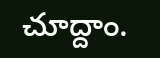చూద్దాం.